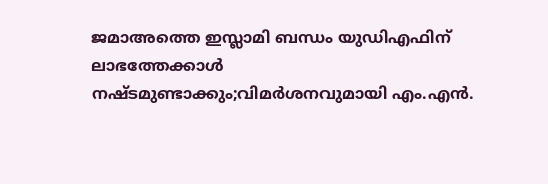ജമാഅത്തെ ഇസ്ലാമി ബന്ധം യുഡിഎഫിന് ലാഭത്തേക്കാൾ നഷ്ടമുണ്ടാക്കും;വിമർശനവുമായി എം.എൻ.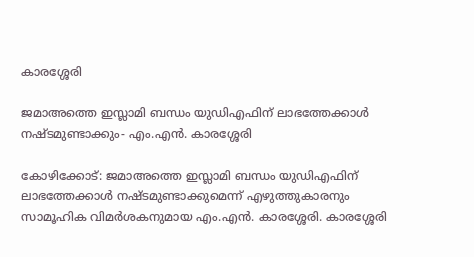കാരശ്ശേരി

ജമാഅത്തെ ഇസ്ലാമി ബന്ധം യുഡിഎഫിന് ലാഭത്തേക്കാൾ നഷ്ടമുണ്ടാക്കും- എം.എൻ. കാരശ്ശേരി

കോഴിക്കോട്: ജമാഅത്തെ ഇസ്ലാമി ബന്ധം യുഡിഎഫിന് ലാഭത്തേക്കാൾ നഷ്ടമുണ്ടാക്കുമെന്ന് എഴുത്തുകാരനും സാമൂഹിക വിമര്‍ശകനുമായ എം.എൻ. കാരശ്ശേരി. കാരശ്ശേരി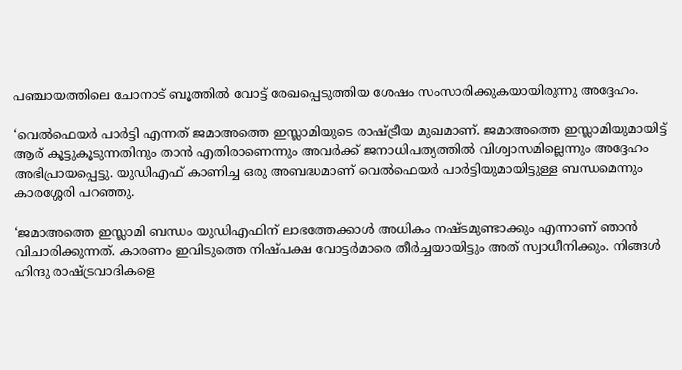പഞ്ചായത്തിലെ ചോനാട് ബൂത്തിൽ വോട്ട് രേഖപ്പെടുത്തിയ ശേഷം സംസാരിക്കുകയായിരുന്നു അദ്ദേഹം.

‘വെൽഫെയർ പാർട്ടി എന്നത് ജമാഅത്തെ ഇസ്ലാമിയുടെ രാഷ്ട്രീയ മുഖമാണ്‌. ജമാഅത്തെ ഇസ്ലാമിയുമായിട്ട് ആര് കൂട്ടുകൂടുന്നതിനും താൻ എതിരാണെന്നും അവർക്ക് ജനാധിപത്യത്തിൽ വിശ്വാസമില്ലെന്നും അദ്ദേഹം അഭിപ്രായപ്പെട്ടു. യുഡിഎഫ് കാണിച്ച ഒരു അബദ്ധമാണ് വെൽഫെയർ പാർട്ടിയുമായിട്ടുള്ള ബന്ധമെന്നും കാരശ്ശേരി പറഞ്ഞു.

‘ജമാഅത്തെ ഇസ്ലാമി ബന്ധം യുഡിഎഫിന് ലാഭത്തേക്കാൾ അധികം നഷ്ടമുണ്ടാക്കും എന്നാണ് ഞാൻ വിചാരിക്കുന്നത്. കാരണം ഇവിടുത്തെ നിഷ്പക്ഷ വോട്ടർമാരെ തീർച്ചയായിട്ടും അത് സ്വാധീനിക്കും. നിങ്ങൾ ഹിന്ദു രാഷ്ട്രവാദികളെ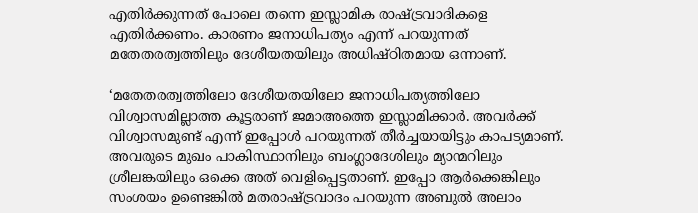എതിർക്കുന്നത് പോലെ തന്നെ ഇസ്ലാമിക രാഷ്ട്രവാദികളെ എതിർക്കണം. കാരണം ജനാധിപത്യം എന്ന് പറയുന്നത് മതേതരത്വത്തിലും ദേശീയതയിലും അധിഷ്ഠിതമായ ഒന്നാണ്.

‘മതേതരത്വത്തിലോ ദേശീയതയിലോ ജനാധിപത്യത്തിലോ വിശ്വാസമില്ലാത്ത കൂട്ടരാണ് ജമാഅത്തെ ഇസ്ലാമിക്കാർ. അവർക്ക് വിശ്വാസമുണ്ട് എന്ന് ഇപ്പോൾ പറയുന്നത് തീർച്ചയായിട്ടും കാപട്യമാണ്. അവരുടെ മുഖം പാകിസ്ഥാനിലും ബംഗ്ലാദേശിലും മ്യാന്മറിലും ശ്രീലങ്കയിലും ഒക്കെ അത് വെളിപ്പെട്ടതാണ്. ഇപ്പോ ആർക്കെങ്കിലും സംശയം ഉണ്ടെങ്കിൽ മതരാഷ്ട്രവാദം പറയുന്ന അബുൽ അലാം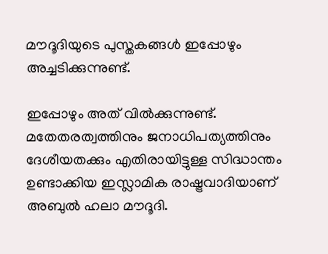മൗദൂദിയുടെ പുസ്തകങ്ങൾ ഇപ്പോഴും അച്ചടിക്കുന്നുണ്ട്.

ഇപ്പോഴും അത് വിൽക്കുന്നുണ്ട്. മതേതരത്വത്തിനും ജനാധിപത്യത്തിനും ദേശീയതക്കും എതിരായിട്ടുള്ള സിദ്ധാന്തം ഉണ്ടാക്കിയ ഇസ്ലാമിക രാഷ്ട്രവാദിയാണ് അബുൽ ഹലാ മൗദൂദി.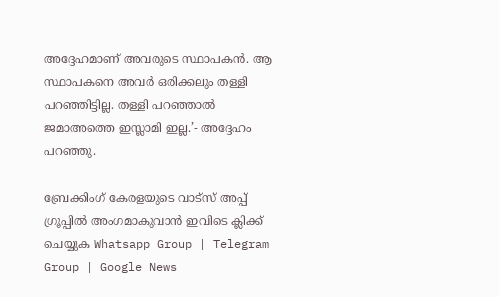അദ്ദേഹമാണ് അവരുടെ സ്ഥാപകൻ. ആ സ്ഥാപകനെ അവർ ഒരിക്കലും തള്ളി പറഞ്ഞിട്ടില്ല. തള്ളി പറഞ്ഞാൽ ജമാഅത്തെ ഇസ്ലാമി ഇല്ല.’- അദ്ദേഹം പറഞ്ഞു.

ബ്രേക്കിംഗ് കേരളയുടെ വാട്സ് അപ്പ് ഗ്രൂപ്പിൽ അംഗമാകുവാൻ ഇവിടെ ക്ലിക്ക് ചെയ്യുക Whatsapp Group | Telegram Group | Google News